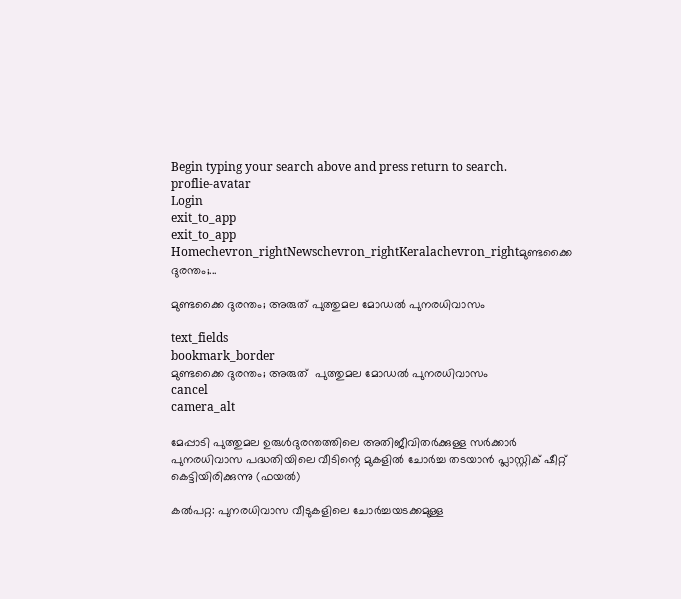Begin typing your search above and press return to search.
proflie-avatar
Login
exit_to_app
exit_to_app
Homechevron_rightNewschevron_rightKeralachevron_rightമുണ്ടക്കൈ ദുരന്തം;...

മുണ്ടക്കൈ ദുരന്തം; അരുത് പുത്തുമല മോഡൽ പുനരധിവാസം

text_fields
bookmark_border
മുണ്ടക്കൈ ദുരന്തം; അരുത്  പുത്തുമല മോഡൽ പുനരധിവാസം
cancel
camera_alt

മേപ്പാടി പുത്തുമല ഉരുൾദുരന്തത്തിലെ അതിജീവിതർക്കുള്ള സർക്കാർ പുനരധിവാസ പദ്ധതിയിലെ വീടിന്റെ മുകളിൽ ചോർച്ച തടയാൻ പ്ലാസ്റ്റിക് ഷീറ്റ് കെട്ടിയിരിക്കുന്നു (ഫയൽ)

കൽപറ്റ: പുനരധിവാസ വീടുകളിലെ ചോർച്ചയടക്കമുള്ള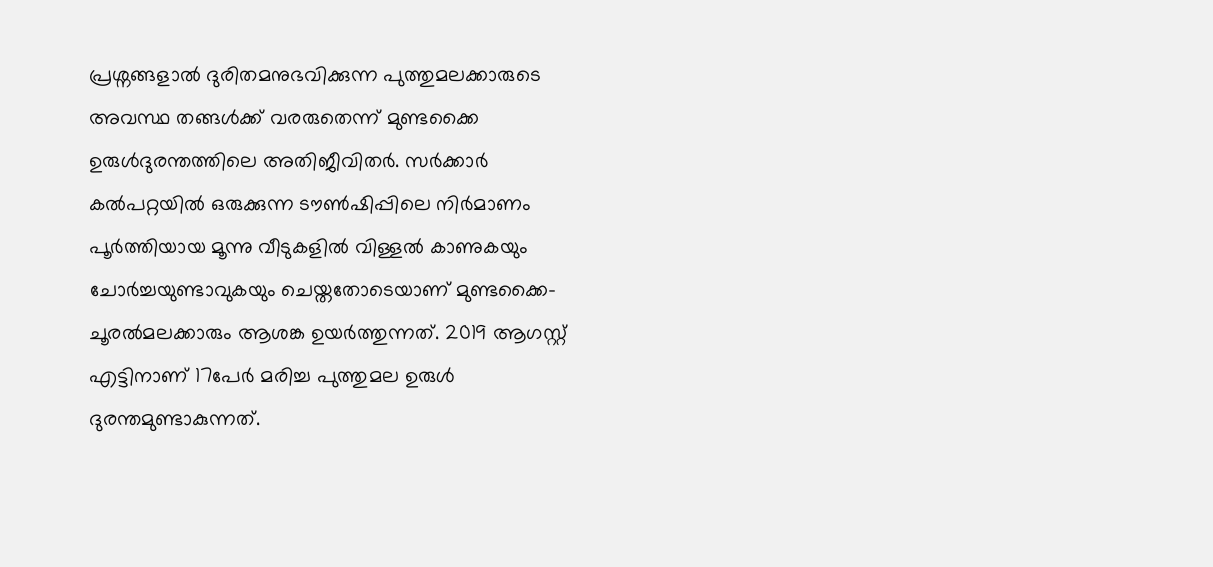പ്രശ്നങ്ങളാൽ ദുരിതമനുഭവിക്കുന്ന പുത്തുമലക്കാരുടെ അവസ്ഥ തങ്ങൾക്ക് വരരുതെന്ന് മുണ്ടക്കൈ ഉരുൾദുരന്തത്തിലെ അതിജീവിതർ. സർക്കാർ കൽപറ്റയിൽ ഒരുക്കുന്ന ടൗൺഷിപ്പിലെ നിർമാണം പൂർത്തിയായ മൂന്നു വീടുകളിൽ വിള്ളൽ കാണുകയും ചോർച്ചയുണ്ടാവുകയും ചെയ്തതോടെയാണ് മുണ്ടക്കൈ-ചൂരൽമലക്കാരും ആശങ്ക ഉയർത്തുന്നത്. 2019 ആഗസ്റ്റ് എട്ടിനാണ് 17പേർ മരിച്ച പുത്തുമല ഉരുൾ ദുരന്തമുണ്ടാകുന്നത്.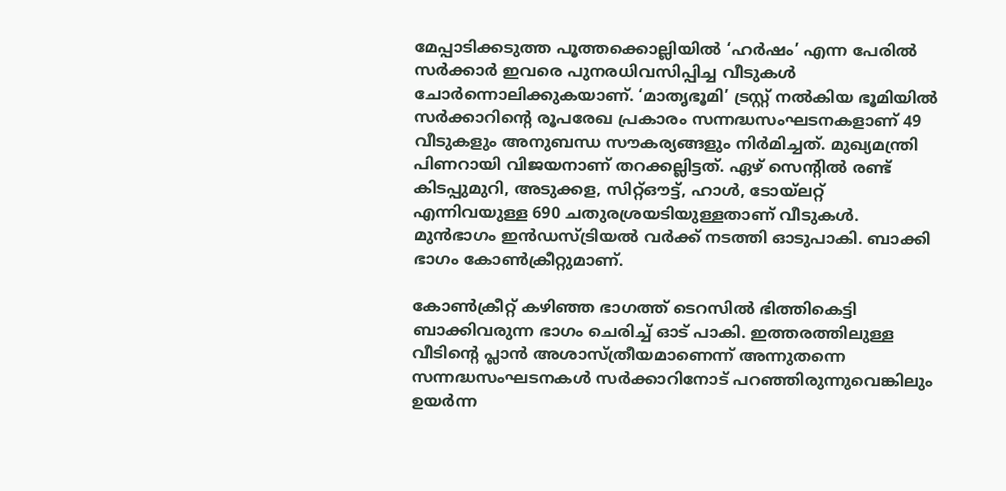മേപ്പാടിക്കടുത്ത പൂത്തക്കൊല്ലിയിൽ ‘ഹർഷം’ എന്ന പേരിൽ സർക്കാർ ഇവരെ പുനരധിവസിപ്പിച്ച വീടുകൾ ചോർന്നൊലിക്കുകയാണ്. ‘മാതൃഭൂമി’ ട്രസ്റ്റ് നൽകിയ ഭൂമിയിൽ സർക്കാറിന്റെ രൂപരേഖ പ്രകാരം സന്നദ്ധസംഘടനകളാണ് 49 വീടുകളും അനുബന്ധ സൗകര്യങ്ങളും നിർമിച്ചത്. മുഖ്യമന്ത്രി പിണറായി വിജയനാണ് തറക്കല്ലിട്ടത്. ഏഴ് സെന്റിൽ രണ്ട് കിടപ്പുമുറി, അടുക്കള, സിറ്റ്ഔട്ട്, ഹാൾ, ടോയ്‍ലറ്റ് എന്നിവയുള്ള 690 ചതുരശ്രയടിയുള്ളതാണ് വീടുകൾ. മുൻഭാഗം ഇൻഡസ്ട്രിയൽ വർക്ക് നടത്തി ഓടുപാകി. ബാക്കി ഭാഗം കോൺക്രീറ്റുമാണ്.

കോൺക്രീറ്റ് കഴിഞ്ഞ ഭാഗത്ത് ടെറസിൽ ഭിത്തികെട്ടി ബാക്കിവരുന്ന ഭാഗം ചെരിച്ച് ഓട് പാകി. ഇത്തരത്തിലുള്ള വീടിന്റെ പ്ലാൻ അശാസ്ത്രീയമാണെന്ന് അന്നുതന്നെ സന്നദ്ധസംഘടനകൾ സർക്കാറിനോട് പറഞ്ഞിരുന്നുവെങ്കിലും ഉയർന്ന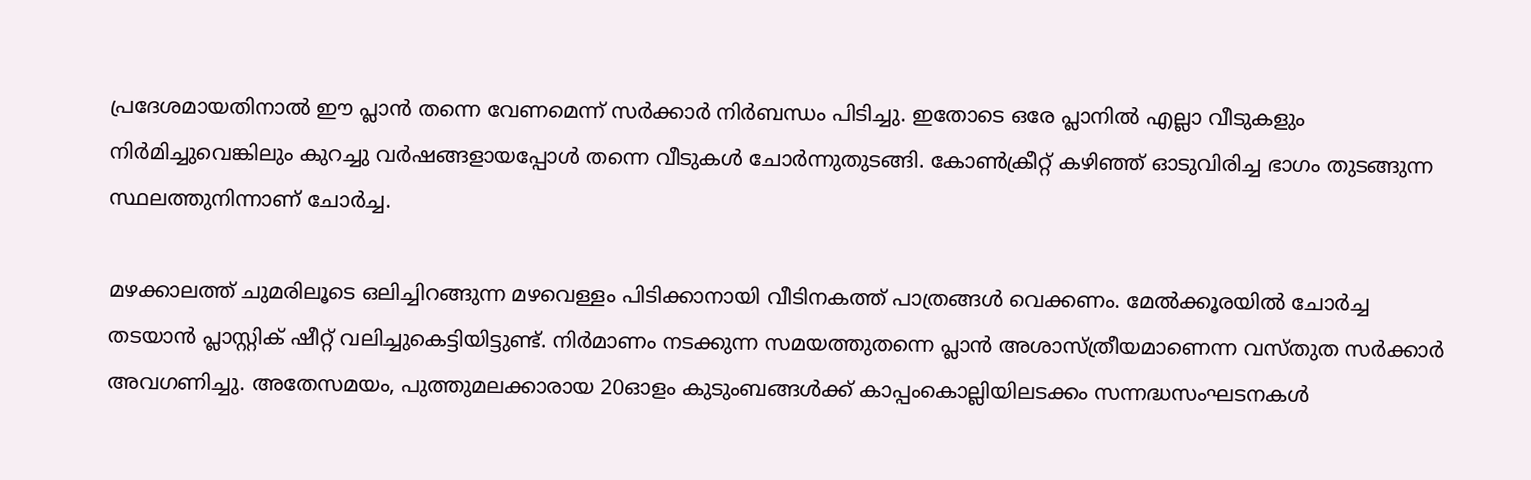പ്രദേശമായതിനാൽ ഈ പ്ലാൻ തന്നെ വേണമെന്ന് സർക്കാർ നിർബന്ധം പിടിച്ചു. ഇതോടെ ഒരേ പ്ലാനിൽ എല്ലാ വീടുകളും നിർമിച്ചുവെങ്കിലും കുറച്ചു വർഷങ്ങളായപ്പോൾ തന്നെ വീടുകൾ ചോർന്നുതുടങ്ങി. കോൺക്രീറ്റ് കഴിഞ്ഞ് ഓടുവിരിച്ച ഭാഗം തുടങ്ങുന്ന സ്ഥലത്തുനിന്നാണ് ചോർച്ച.

മഴക്കാലത്ത് ചുമരിലൂടെ ഒലിച്ചിറങ്ങുന്ന മഴവെള്ളം പിടിക്കാനായി വീടിനകത്ത് പാത്രങ്ങൾ വെക്കണം. മേൽക്കൂരയിൽ ചോർച്ച തടയാൻ പ്ലാസ്റ്റിക് ഷീറ്റ് വലിച്ചുകെട്ടിയിട്ടുണ്ട്. നിർമാണം നടക്കുന്ന സമയത്തുതന്നെ പ്ലാൻ അശാസ്ത്രീയമാണെന്ന വസ്തുത സർക്കാർ അവഗണിച്ചു. അതേസമയം, പുത്തുമലക്കാരായ 20ഓളം കുടുംബങ്ങൾക്ക് കാപ്പംകൊല്ലിയിലടക്കം സന്നദ്ധസംഘടനകൾ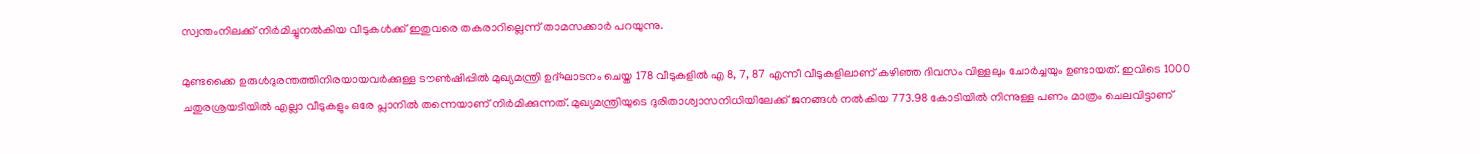സ്വന്തംനിലക്ക് നിർമിച്ചുനൽകിയ വീടുകൾക്ക് ഇതുവരെ തകരാറില്ലെന്ന് താമസക്കാർ പറയുന്നു.

മുണ്ടക്കൈ ഉരുൾദുരന്തത്തിനിരയായവർക്കുള്ള ടൗൺഷിപ്പിൽ മുഖ്യമന്ത്രി ഉദ്ഘാടനം ചെയ്ത 178 വീടുകളിൽ എ 8, 7, 87 എന്നീ വീടുകളിലാണ് കഴിഞ്ഞ ദിവസം വിള്ളലും ചോർച്ചയും ഉണ്ടായത്. ഇവിടെ 1000 ചതുരശ്രയടിയിൽ എല്ലാ വീടുകളും ഒരേ പ്ലാനിൽ തന്നെയാണ് നിർമിക്കുന്നത്. മുഖ്യമന്ത്രിയുടെ ദുരിതാശ്വാസനിധിയിലേക്ക് ജനങ്ങൾ നൽകിയ 773.98 കോടിയിൽ നിന്നുള്ള പണം മാത്രം ചെലവിട്ടാണ്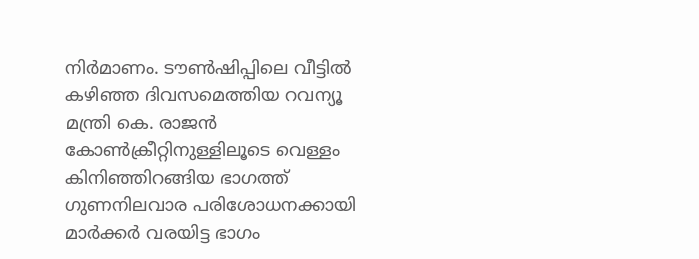നിർമാണം. ടൗൺഷിപ്പിലെ വീട്ടിൽ കഴിഞ്ഞ ദിവസമെത്തിയ റവന്യൂ മന്ത്രി കെ. രാജൻ കോൺക്രീറ്റിനുള്ളിലൂടെ വെള്ളം കിനിഞ്ഞിറങ്ങിയ ഭാഗത്ത് ഗുണനിലവാര പരിശോധനക്കായി മാർക്കർ വരയിട്ട ഭാഗം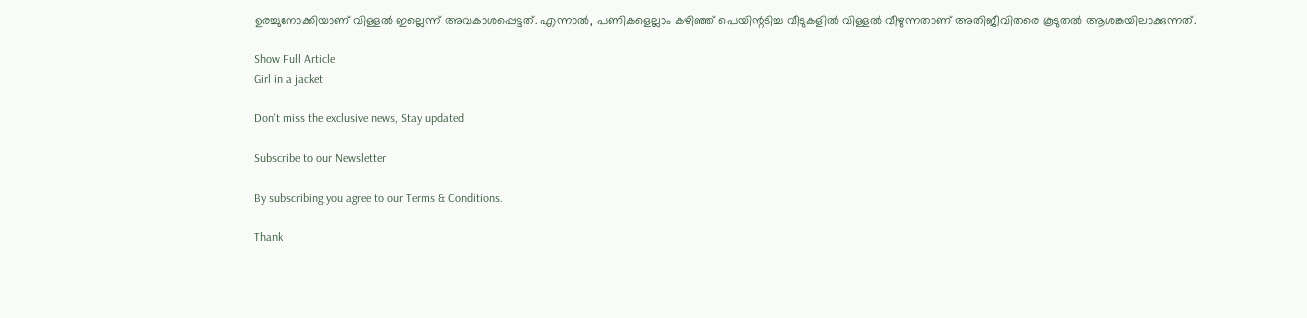ഉരച്ചുനോക്കിയാണ് വിള്ളൽ ഇല്ലെന്ന് അവകാശപ്പെട്ടത്. എന്നാൽ, പണികളെല്ലാം കഴിഞ്ഞ് പെയിന്റടിച്ച വീടുകളിൽ വിള്ളൽ വീഴുന്നതാണ് അതിജീവിതരെ കൂടുതൽ ആശങ്കയിലാക്കുന്നത്.

Show Full Article
Girl in a jacket

Don't miss the exclusive news, Stay updated

Subscribe to our Newsletter

By subscribing you agree to our Terms & Conditions.

Thank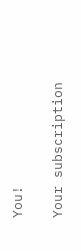You!

Your subscription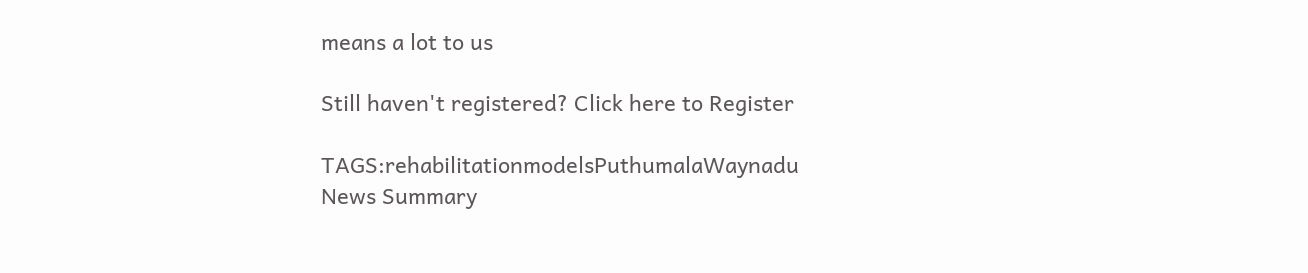means a lot to us

Still haven't registered? Click here to Register

TAGS:rehabilitationmodelsPuthumalaWaynadu
News Summary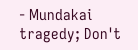- Mundakai tragedy; Don't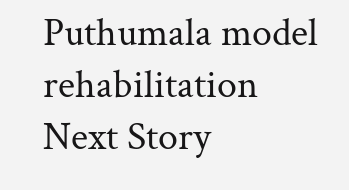Puthumala model rehabilitation
Next Story